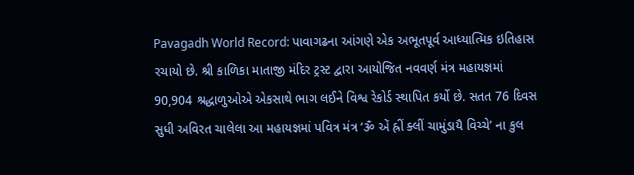Pavagadh World Record: પાવાગઢના આંગણે એક અભૂતપૂર્વ આધ્યાત્મિક ઇતિહાસ રચાયો છે. શ્રી કાળિકા માતાજી મંદિર ટ્રસ્ટ દ્વારા આયોજિત નવવર્ણ મંત્ર મહાયજ્ઞમાં 90,904 શ્રદ્ધાળુઓએ એકસાથે ભાગ લઈને વિશ્વ રેકોર્ડ સ્થાપિત કર્યો છે. સતત 76 દિવસ સુધી અવિરત ચાલેલા આ મહાયજ્ઞમાં પવિત્ર મંત્ર ‘ૐ એં હ્રીં ક્લીં ચામુંડાયૈ વિચ્ચે’ ના કુલ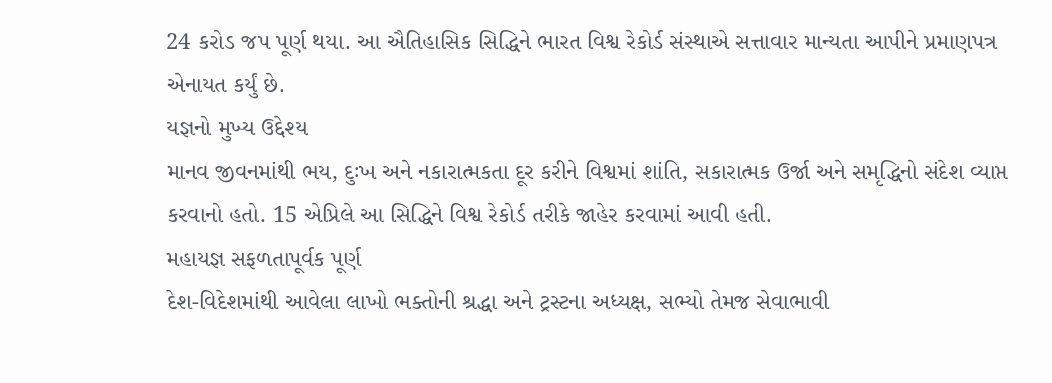24 કરોડ જપ પૂર્ણ થયા. આ ઐતિહાસિક સિદ્ધિને ભારત વિશ્વ રેકોર્ડ સંસ્થાએ સત્તાવાર માન્યતા આપીને પ્રમાણપત્ર એનાયત કર્યું છે.
યજ્ઞનો મુખ્ય ઉદ્દેશ્ય
માનવ જીવનમાંથી ભય, દુઃખ અને નકારાત્મકતા દૂર કરીને વિશ્વમાં શાંતિ, સકારાત્મક ઉર્જા અને સમૃદ્ધિનો સંદેશ વ્યાપ્ત કરવાનો હતો. 15 એપ્રિલે આ સિદ્ધિને વિશ્વ રેકોર્ડ તરીકે જાહેર કરવામાં આવી હતી.
મહાયજ્ઞ સફળતાપૂર્વક પૂર્ણ
દેશ-વિદેશમાંથી આવેલા લાખો ભક્તોની શ્રદ્ધા અને ટ્રસ્ટના અધ્યક્ષ, સભ્યો તેમજ સેવાભાવી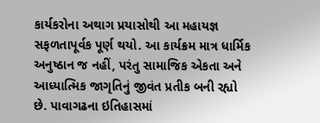કાર્યકરોના અથાગ પ્રયાસોથી આ મહાયજ્ઞ સફળતાપૂર્વક પૂર્ણ થયો. આ કાર્યક્રમ માત્ર ધાર્મિક અનુષ્ઠાન જ નહીં, પરંતુ સામાજિક એકતા અને આધ્યાત્મિક જાગૃતિનું જીવંત પ્રતીક બની રહ્યો છે. પાવાગઢના ઇતિહાસમાં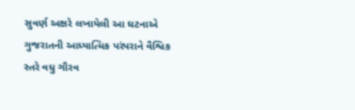સુવર્ણ અક્ષરે લખાયેલી આ ઘટનાએ ગુજરાતની આધ્યાત્મિક પરંપરાને વૈશ્વિક સ્તરે વધુ ગૌરવ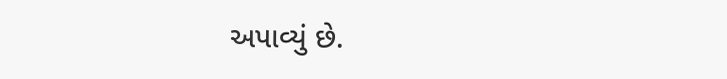અપાવ્યું છે.